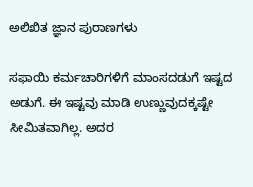ಅಲಿಖಿತ ಜ್ಞಾನ ಪುರಾಣಗಳು

ಸಫಾಯಿ ಕರ್ಮಚಾರಿಗಳಿಗೆ ಮಾಂಸದಡುಗೆ ಇಷ್ಟದ ಅಡುಗೆ. ಈ ಇಷ್ಟವು ಮಾಡಿ ಉಣ್ಣುವುದಕ್ಕಷ್ಟೇ ಸೀಮಿತವಾಗಿಲ್ಲ. ಅದರ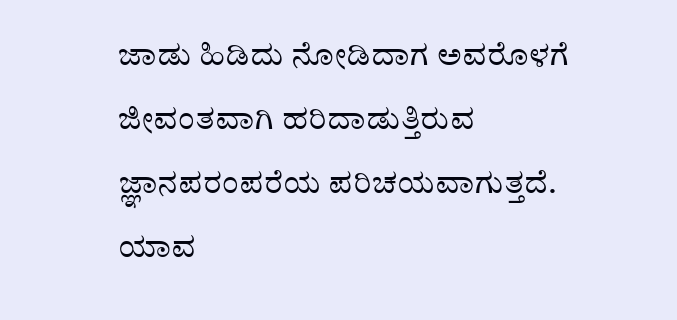ಜಾಡು ಹಿಡಿದು ನೋಡಿದಾಗ ಅವರೊಳಗೆ ಜೀವಂತವಾಗಿ ಹರಿದಾಡುತ್ತಿರುವ ಜ್ಞಾನಪರಂಪರೆಯ ಪರಿಚಯವಾಗುತ್ತದೆ.
ಯಾವ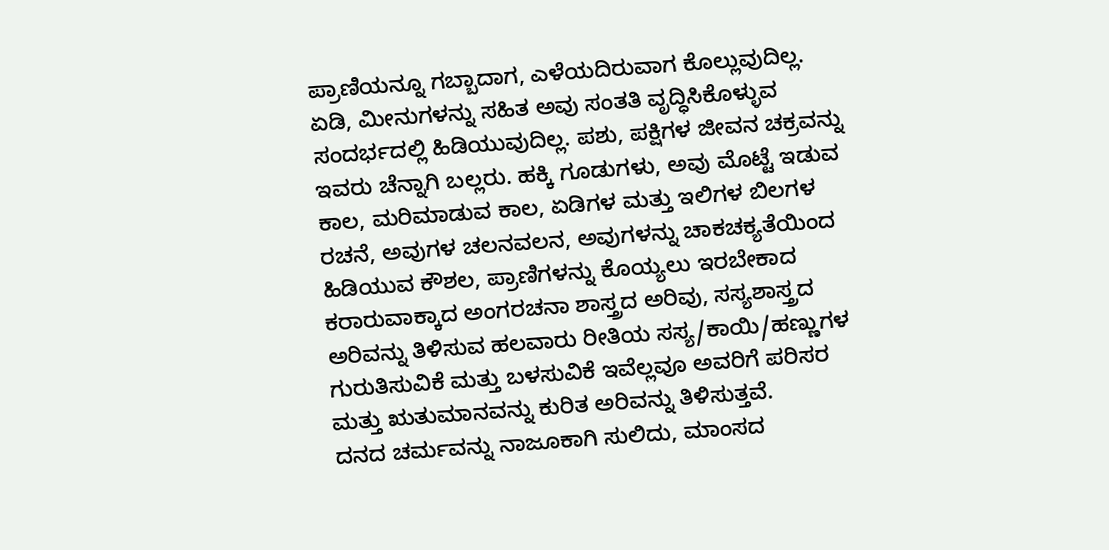ಪ್ರಾಣಿಯನ್ನೂ ಗಬ್ಬಾದಾಗ, ಎಳೆಯದಿರುವಾಗ ಕೊಲ್ಲುವುದಿಲ್ಲ. ಏಡಿ, ಮೀನುಗಳನ್ನು ಸಹಿತ ಅವು ಸಂತತಿ ವೃದ್ಧಿಸಿಕೊಳ್ಳುವ ಸಂದರ್ಭದಲ್ಲಿ ಹಿಡಿಯುವುದಿಲ್ಲ. ಪಶು, ಪಕ್ಷಿಗಳ ಜೀವನ ಚಕ್ರವನ್ನು ಇವರು ಚೆನ್ನಾಗಿ ಬಲ್ಲರು. ಹಕ್ಕಿ ಗೂಡುಗಳು, ಅವು ಮೊಟ್ಟೆ ಇಡುವ ಕಾಲ, ಮರಿಮಾಡುವ ಕಾಲ, ಏಡಿಗಳ ಮತ್ತು ಇಲಿಗಳ ಬಿಲಗಳ ರಚನೆ, ಅವುಗಳ ಚಲನವಲನ, ಅವುಗಳನ್ನು ಚಾಕಚಕ್ಯತೆಯಿಂದ ಹಿಡಿಯುವ ಕೌಶಲ, ಪ್ರಾಣಿಗಳನ್ನು ಕೊಯ್ಯಲು ಇರಬೇಕಾದ ಕರಾರುವಾಕ್ಕಾದ ಅಂಗರಚನಾ ಶಾಸ್ತ್ರದ ಅರಿವು, ಸಸ್ಯಶಾಸ್ತ್ರದ ಅರಿವನ್ನು ತಿಳಿಸುವ ಹಲವಾರು ರೀತಿಯ ಸಸ್ಯ/ಕಾಯಿ/ಹಣ್ಣುಗಳ ಗುರುತಿಸುವಿಕೆ ಮತ್ತು ಬಳಸುವಿಕೆ ಇವೆಲ್ಲವೂ ಅವರಿಗೆ ಪರಿಸರ ಮತ್ತು ಋತುಮಾನವನ್ನು ಕುರಿತ ಅರಿವನ್ನು ತಿಳಿಸುತ್ತವೆ.
ದನದ ಚರ್ಮವನ್ನು ನಾಜೂಕಾಗಿ ಸುಲಿದು, ಮಾಂಸದ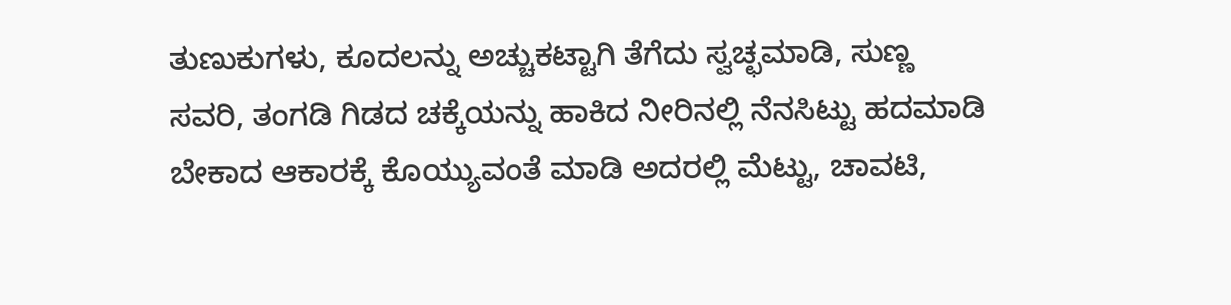ತುಣುಕುಗಳು, ಕೂದಲನ್ನು ಅಚ್ಚುಕಟ್ಟಾಗಿ ತೆಗೆದು ಸ್ವಚ್ಛಮಾಡಿ, ಸುಣ್ಣ ಸವರಿ, ತಂಗಡಿ ಗಿಡದ ಚಕ್ಕೆಯನ್ನು ಹಾಕಿದ ನೀರಿನಲ್ಲಿ ನೆನಸಿಟ್ಟು ಹದಮಾಡಿ ಬೇಕಾದ ಆಕಾರಕ್ಕೆ ಕೊಯ್ಯುವಂತೆ ಮಾಡಿ ಅದರಲ್ಲಿ ಮೆಟ್ಟು, ಚಾವಟಿ,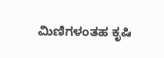ಮಿಣಿಗಳಂತಹ ಕೃಷಿ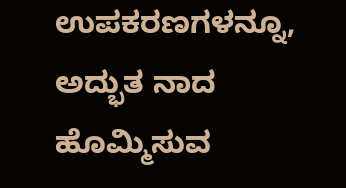ಉಪಕರಣಗಳನ್ನೂ, ಅದ್ಭುತ ನಾದ ಹೊಮ್ಮಿಸುವ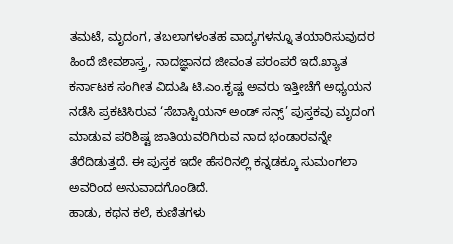ತಮಟೆ, ಮೃದಂಗ, ತಬಲಾಗಳಂತಹ ವಾದ್ಯಗಳನ್ನೂ ತಯಾರಿಸುವುದರ ಹಿಂದೆ ಜೀವಶಾಸ್ತ್ರ, ನಾದಜ್ಞಾನದ ಜೀವಂತ ಪರಂಪರೆ ಇದೆ.ಖ್ಯಾತ ಕರ್ನಾಟಕ ಸಂಗೀತ ವಿದುಷಿ ಟಿ.ಎಂ.ಕೃಷ್ಣ ಅವರು ಇತ್ತೀಚೆಗೆ ಅಧ್ಯಯನ ನಡೆಸಿ ಪ್ರಕಟಿಸಿರುವ ‘ಸೆಬಾಸ್ಟಿಯನ್ ಅಂಡ್ ಸನ್ಸ್’ ಪುಸ್ತಕವು ಮೃದಂಗ ಮಾಡುವ ಪರಿಶಿಷ್ಟ ಜಾತಿಯವರಿಗಿರುವ ನಾದ ಭಂಡಾರವನ್ನೇ ತೆರೆದಿಡುತ್ತದೆ. ಈ ಪುಸ್ತಕ ಇದೇ ಹೆಸರಿನಲ್ಲಿ ಕನ್ನಡಕ್ಕೂ ಸುಮಂಗಲಾ ಅವರಿಂದ ಅನುವಾದಗೊಂಡಿದೆ.
ಹಾಡು, ಕಥನ ಕಲೆ, ಕುಣಿತಗಳು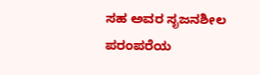ಸಹ ಅವರ ಸೃಜನಶೀಲ ಪರಂಪರೆಯ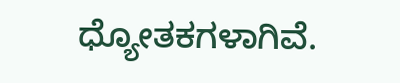ಧ್ಯೋತಕಗಳಾಗಿವೆ.